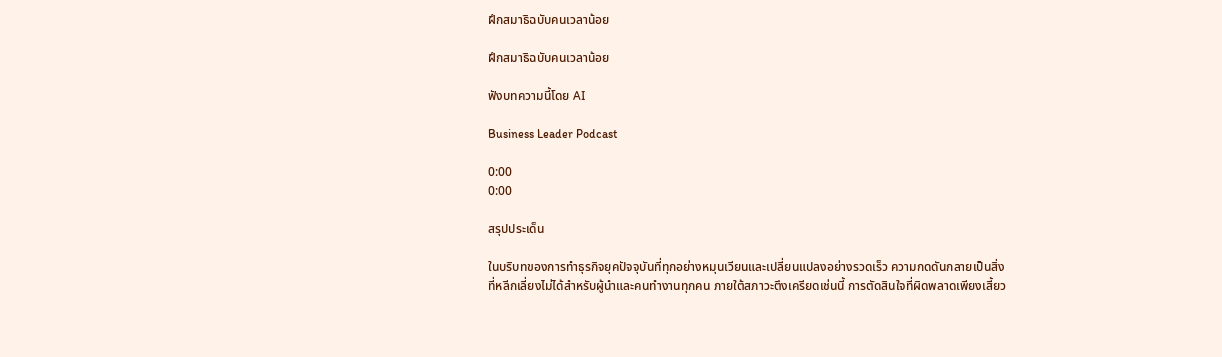ฝึกสมาธิฉบับคนเวลาน้อย

ฝึกสมาธิฉบับคนเวลาน้อย

ฟังบทความนี้โดย AI

Business Leader Podcast

0:00
0:00

สรุปประเด็น

ในบริบทของการทำธุรกิจยุคปัจจุบันที่ทุกอย่างหมุนเวียนและเปลี่ยนแปลงอย่างรวดเร็ว ความกดดันกลายเป็นสิ่งที่หลีกเลี่ยงไม่ได้สำหรับผู้นำและคนทำงานทุกคน ภายใต้สภาวะตึงเครียดเช่นนี้ การตัดสินใจที่ผิดพลาดเพียงเสี้ยว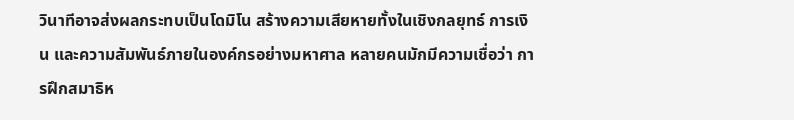วินาทีอาจส่งผลกระทบเป็นโดมิโน สร้างความเสียหายทั้งในเชิงกลยุทธ์ การเงิน และความสัมพันธ์ภายในองค์กรอย่างมหาศาล หลายคนมักมีความเชื่อว่า การฝึกสมาธิห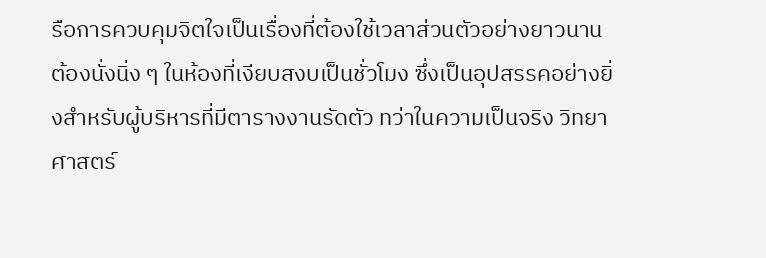รือการควบคุมจิตใจเป็นเรื่องที่ต้องใช้เวลาส่วนตัวอย่างยาวนาน ต้องนั่งนิ่ง ๆ ในห้องที่เงียบสงบเป็นชั่วโมง ซึ่งเป็นอุปสรรคอย่างยิ่งสำหรับผู้บริหารที่มีตารางงานรัดตัว ทว่าในความเป็นจริง วิทยาศาสตร์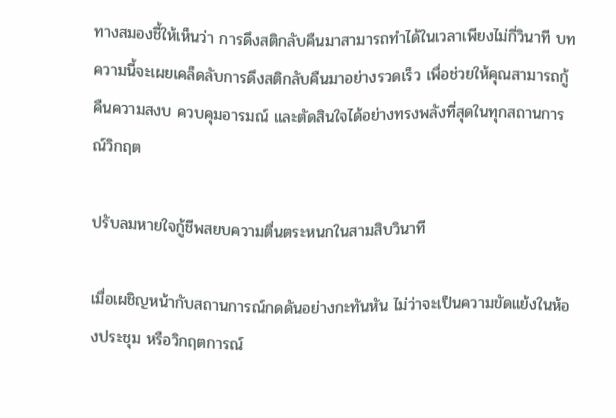ทางสมองชี้ให้เห็นว่า การดึงสติกลับคืนมาสามารถทำได้ในเวลาเพียงไม่กี่วินาที บทความนี้จะเผยเคล็ดลับการดึงสติกลับคืนมาอย่างรวดเร็ว เพื่อช่วยให้คุณสามารถกู้คืนความสงบ ควบคุมอารมณ์ และตัดสินใจได้อย่างทรงพลังที่สุดในทุกสถานการณ์วิกฤต

ปรับลมหายใจกู้ชีพสยบความตื่นตระหนกในสามสิบวินาที

เมื่อเผชิญหน้ากับสถานการณ์กดดันอย่างกะทันหัน ไม่ว่าจะเป็นความขัดแย้งในห้องประชุม หรือวิกฤตการณ์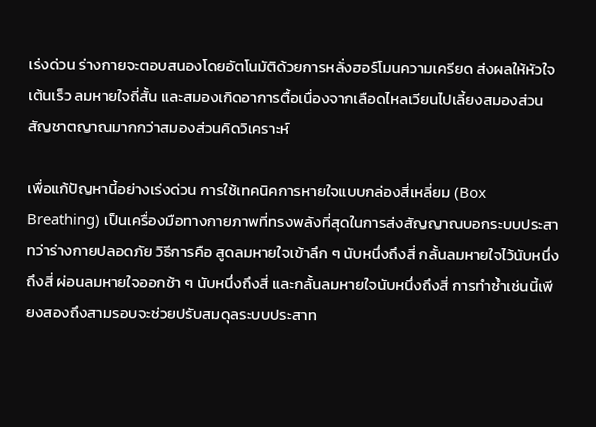เร่งด่วน ร่างกายจะตอบสนองโดยอัตโนมัติด้วยการหลั่งฮอร์โมนความเครียด ส่งผลให้หัวใจเต้นเร็ว ลมหายใจถี่สั้น และสมองเกิดอาการตื้อเนื่องจากเลือดไหลเวียนไปเลี้ยงสมองส่วนสัญชาตญาณมากกว่าสมองส่วนคิดวิเคราะห์

เพื่อแก้ปัญหานี้อย่างเร่งด่วน การใช้เทคนิคการหายใจแบบกล่องสี่เหลี่ยม (Box Breathing) เป็นเครื่องมือทางกายภาพที่ทรงพลังที่สุดในการส่งสัญญาณบอกระบบประสาทว่าร่างกายปลอดภัย วิธีการคือ สูดลมหายใจเข้าลึก ๆ นับหนึ่งถึงสี่ กลั้นลมหายใจไว้นับหนึ่งถึงสี่ ผ่อนลมหายใจออกช้า ๆ นับหนึ่งถึงสี่ และกลั้นลมหายใจนับหนึ่งถึงสี่ การทำซ้ำเช่นนี้เพียงสองถึงสามรอบจะช่วยปรับสมดุลระบบประสาท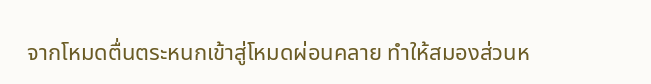จากโหมดตื่นตระหนกเข้าสู่โหมดผ่อนคลาย ทำให้สมองส่วนห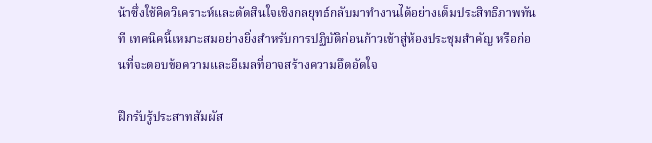น้าซึ่งใช้คิดวิเคราะห์และตัดสินใจเชิงกลยุทธ์กลับมาทำงานได้อย่างเต็มประสิทธิภาพทันที เทคนิคนี้เหมาะสมอย่างยิ่งสำหรับการปฏิบัติก่อนก้าวเข้าสู่ห้องประชุมสำคัญ หรือก่อนที่จะตอบข้อความและอีเมลที่อาจสร้างความอึดอัดใจ

ฝึกรับรู้ประสาทสัมผัส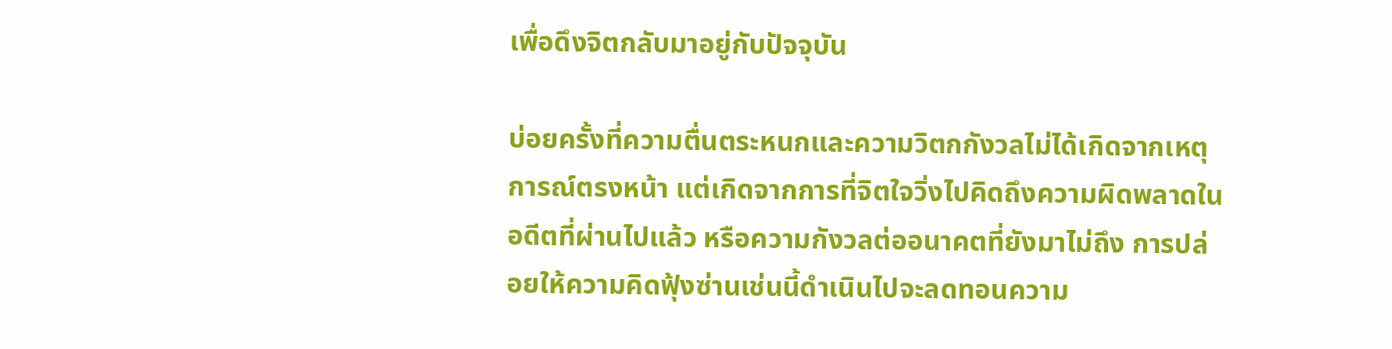เพื่อดึงจิตกลับมาอยู่กับปัจจุบัน

บ่อยครั้งที่ความตื่นตระหนกและความวิตกกังวลไม่ได้เกิดจากเหตุการณ์ตรงหน้า แต่เกิดจากการที่จิตใจวิ่งไปคิดถึงความผิดพลาดในอดีตที่ผ่านไปแล้ว หรือความกังวลต่ออนาคตที่ยังมาไม่ถึง การปล่อยให้ความคิดฟุ้งซ่านเช่นนี้ดำเนินไปจะลดทอนความ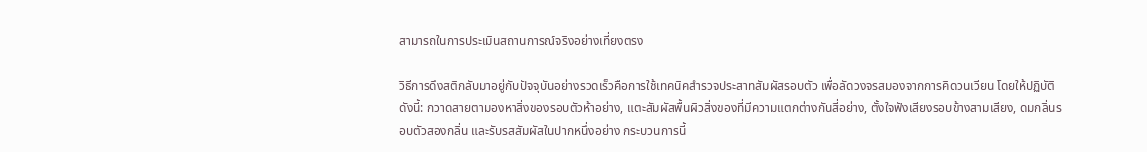สามารถในการประเมินสถานการณ์จริงอย่างเที่ยงตรง

วิธีการดึงสติกลับมาอยู่กับปัจจุบันอย่างรวดเร็วคือการใช้เทคนิคสำรวจประสาทสัมผัสรอบตัว เพื่อลัดวงจรสมองจากการคิดวนเวียน โดยให้ปฏิบัติดังนี้: กวาดสายตามองหาสิ่งของรอบตัวห้าอย่าง, แตะสัมผัสพื้นผิวสิ่งของที่มีความแตกต่างกันสี่อย่าง, ตั้งใจฟังเสียงรอบข้างสามเสียง, ดมกลิ่นรอบตัวสองกลิ่น และรับรสสัมผัสในปากหนึ่งอย่าง กระบวนการนี้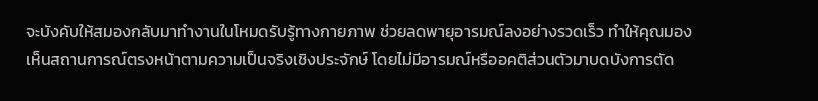จะบังคับให้สมองกลับมาทำงานในโหมดรับรู้ทางกายภาพ ช่วยลดพายุอารมณ์ลงอย่างรวดเร็ว ทำให้คุณมองเห็นสถานการณ์ตรงหน้าตามความเป็นจริงเชิงประจักษ์ โดยไม่มีอารมณ์หรืออคติส่วนตัวมาบดบังการตัด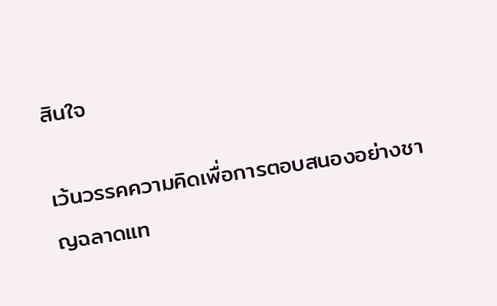สินใจ

เว้นวรรคความคิดเพื่อการตอบสนองอย่างชาญฉลาดแท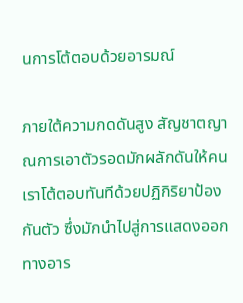นการโต้ตอบด้วยอารมณ์

ภายใต้ความกดดันสูง สัญชาตญาณการเอาตัวรอดมักผลักดันให้คนเราโต้ตอบทันทีด้วยปฏิกิริยาป้องกันตัว ซึ่งมักนำไปสู่การแสดงออกทางอาร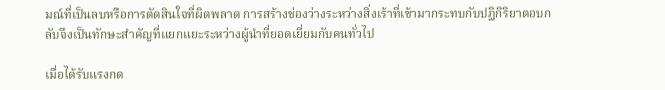มณ์ที่เป็นลบหรือการตัดสินใจที่ผิดพลาด การสร้างช่องว่างระหว่างสิ่งเร้าที่เข้ามากระทบกับปฏิกิริยาตอบกลับจึงเป็นทักษะสำคัญที่แยกแยะระหว่างผู้นำที่ยอดเยี่ยมกับคนทั่วไป

เมื่อได้รับแรงกด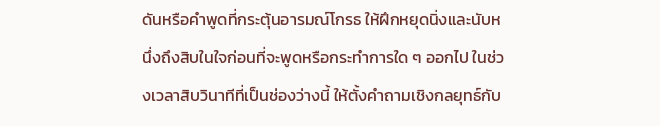ดันหรือคำพูดที่กระตุ้นอารมณ์โกรธ ให้ฝึกหยุดนิ่งและนับหนึ่งถึงสิบในใจก่อนที่จะพูดหรือกระทำการใด ๆ ออกไป ในช่วงเวลาสิบวินาทีที่เป็นช่องว่างนี้ ให้ตั้งคำถามเชิงกลยุทธ์กับ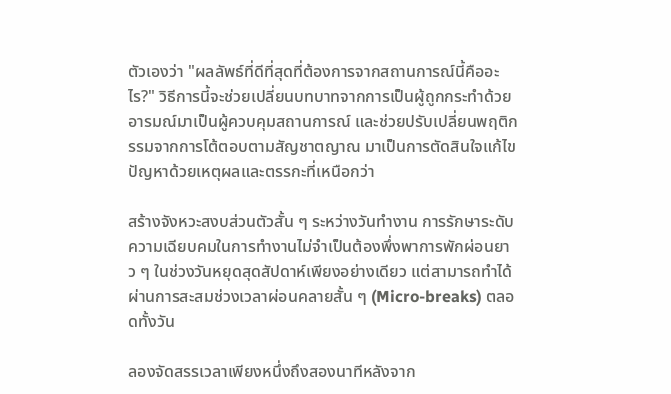ตัวเองว่า "ผลลัพธ์ที่ดีที่สุดที่ต้องการจากสถานการณ์นี้คืออะไร?" วิธีการนี้จะช่วยเปลี่ยนบทบาทจากการเป็นผู้ถูกกระทำด้วยอารมณ์มาเป็นผู้ควบคุมสถานการณ์ และช่วยปรับเปลี่ยนพฤติกรรมจากการโต้ตอบตามสัญชาตญาณ มาเป็นการตัดสินใจแก้ไขปัญหาด้วยเหตุผลและตรรกะที่เหนือกว่า

สร้างจังหวะสงบส่วนตัวสั้น ๆ ระหว่างวันทำงาน การรักษาระดับความเฉียบคมในการทำงานไม่จำเป็นต้องพึ่งพาการพักผ่อนยาว ๆ ในช่วงวันหยุดสุดสัปดาห์เพียงอย่างเดียว แต่สามารถทำได้ผ่านการสะสมช่วงเวลาผ่อนคลายสั้น ๆ (Micro-breaks) ตลอดทั้งวัน

ลองจัดสรรเวลาเพียงหนึ่งถึงสองนาทีหลังจาก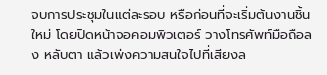จบการประชุมในแต่ละรอบ หรือก่อนที่จะเริ่มต้นงานชิ้นใหม่ โดยปิดหน้าจอคอมพิวเตอร์ วางโทรศัพท์มือถือลง หลับตา แล้วเพ่งความสนใจไปที่เสียงล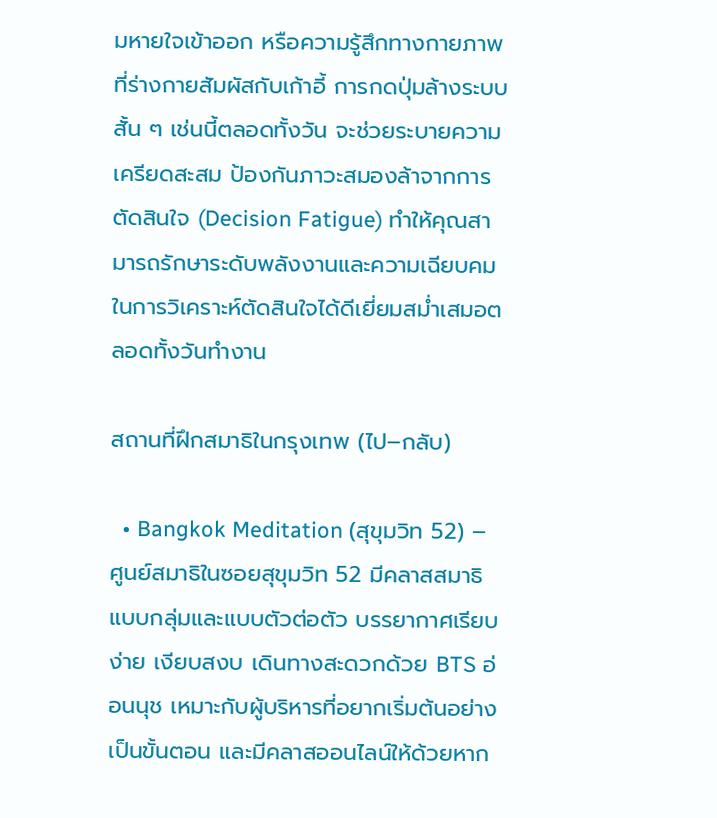มหายใจเข้าออก หรือความรู้สึกทางกายภาพที่ร่างกายสัมผัสกับเก้าอี้ การกดปุ่มล้างระบบสั้น ๆ เช่นนี้ตลอดทั้งวัน จะช่วยระบายความเครียดสะสม ป้องกันภาวะสมองล้าจากการตัดสินใจ (Decision Fatigue) ทำให้คุณสามารถรักษาระดับพลังงานและความเฉียบคมในการวิเคราะห์ตัดสินใจได้ดีเยี่ยมสม่ำเสมอตลอดทั้งวันทำงาน

สถานที่ฝึกสมาธิในกรุงเทพ (ไป–กลับ)

  • Bangkok Meditation (สุขุมวิท 52) – ศูนย์สมาธิในซอยสุขุมวิท 52 มีคลาสสมาธิแบบกลุ่มและแบบตัวต่อตัว บรรยากาศเรียบง่าย เงียบสงบ เดินทางสะดวกด้วย BTS อ่อนนุช เหมาะกับผู้บริหารที่อยากเริ่มต้นอย่างเป็นขั้นตอน และมีคลาสออนไลน์ให้ด้วยหาก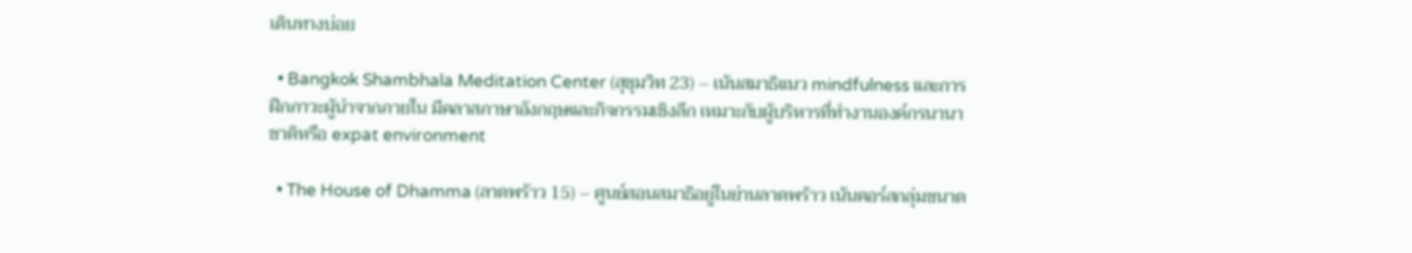เดินทางบ่อย

  • Bangkok Shambhala Meditation Center (สุขุมวิท 23) – เน้นสมาธิแนว mindfulness และการฝึกภาวะผู้นำจากภายใน มีคลาสภาษาอังกฤษและกิจกรรมเชิงลึก เหมาะกับผู้บริหารที่ทำงานองค์กรนานาชาติหรือ expat environment

  • The House of Dhamma (ลาดพร้าว 15) – ศูนย์สอนสมาธิอยู่ในย่านลาดพร้าว เน้นคอร์สกลุ่มขนาด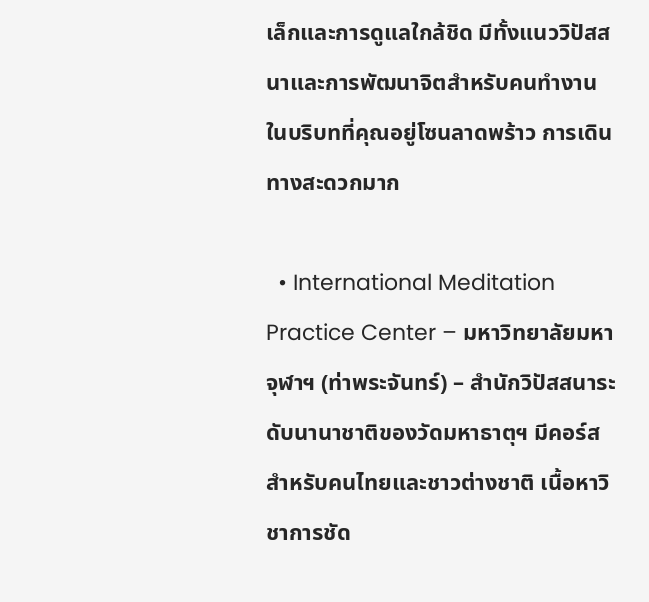เล็กและการดูแลใกล้ชิด มีทั้งแนววิปัสสนาและการพัฒนาจิตสำหรับคนทำงาน ในบริบทที่คุณอยู่โซนลาดพร้าว การเดินทางสะดวกมาก

  • International Meditation Practice Center – มหาวิทยาลัยมหาจุฬาฯ (ท่าพระจันทร์) – สำนักวิปัสสนาระดับนานาชาติของวัดมหาธาตุฯ มีคอร์สสำหรับคนไทยและชาวต่างชาติ เนื้อหาวิชาการชัด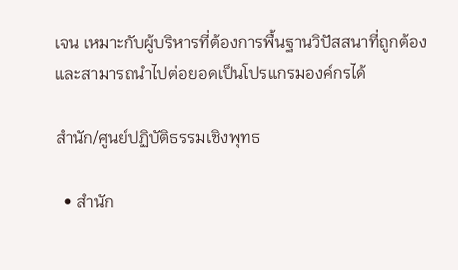เจน เหมาะกับผู้บริหารที่ต้องการพื้นฐานวิปัสสนาที่ถูกต้อง และสามารถนำไปต่อยอดเป็นโปรแกรมองค์กรได้

สำนัก/ศูนย์ปฏิบัติธรรมเชิงพุทธ

  • สำนัก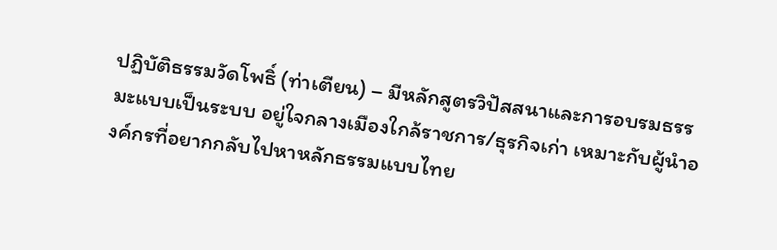ปฏิบัติธรรมวัดโพธิ์ (ท่าเตียน) – มีหลักสูตรวิปัสสนาและการอบรมธรรมะแบบเป็นระบบ อยู่ใจกลางเมืองใกล้ราชการ/ธุรกิจเก่า เหมาะกับผู้นำองค์กรที่อยากกลับไปหาหลักธรรมแบบไทย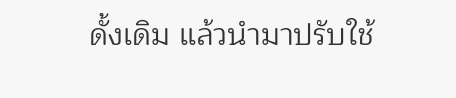ดั้งเดิม แล้วนำมาปรับใช้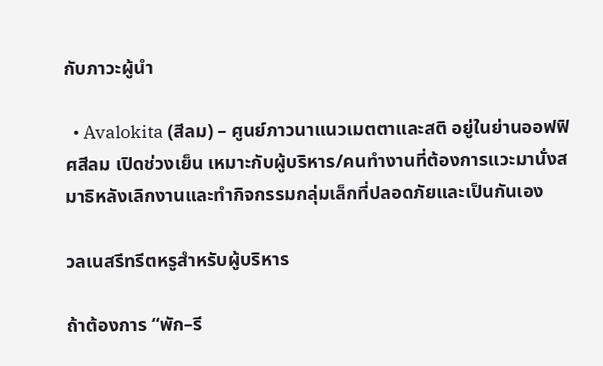กับภาวะผู้นำ

  • Avalokita (สีลม) – ศูนย์ภาวนาแนวเมตตาและสติ อยู่ในย่านออฟฟิศสีลม เปิดช่วงเย็น เหมาะกับผู้บริหาร/คนทำงานที่ต้องการแวะมานั่งสมาธิหลังเลิกงานและทำกิจกรรมกลุ่มเล็กที่ปลอดภัยและเป็นกันเอง

วลเนสรีทรีตหรูสำหรับผู้บริหาร

ถ้าต้องการ “พัก–รี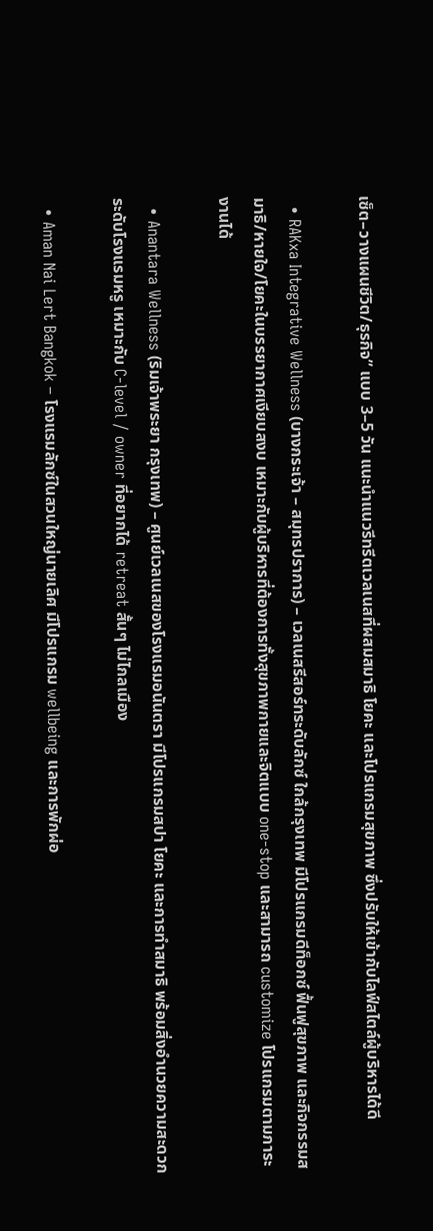เซ็ต–วางแผนชีวิต/ธุรกิจ” แบบ 3–5 วัน แนะนำแนวรีทรีตเวลเนสที่ผสมสมาธิ โยคะ และโปรแกรมสุขภาพ ซึ่งปรับให้เข้ากับไลฟ์สไตล์ผู้บริหารได้ดี

  • RAKxa Integrative Wellness (บางกระเจ้า – สมุทรปราการ) – เวลเนสรีสอร์ทระดับลักซ์ ใกล้กรุงเทพ มีโปรแกรมดีท็อกซ์ ฟื้นฟูสุขภาพ และกิจกรรมสมาธิ/หายใจ/โยคะในบรรยากาศเงียบสงบ เหมาะกับผู้บริหารที่ต้องการทั้งสุขภาพกายและจิตแบบ one-stop และสามารถ customize โปรแกรมตามภาระงานได้

  • Anantara Wellness (ริมเจ้าพระยา กรุงเทพ) – ศูนย์เวลเนสของโรงแรมอนันตรา มีโปรแกรมสปา โยคะ และการทำสมาธิ พร้อมสิ่งอำนวยความสะดวกระดับโรงแรมหรู เหมาะกับ C-level / owner ที่อยากได้ retreat สั้นๆ ไม่ไกลเมือง

  • Aman Nai Lert Bangkok – โรงแรมลักซ์ในสวนใหญ่นายเลิศ มีโปรแกรม wellbeing และการพักผ่อ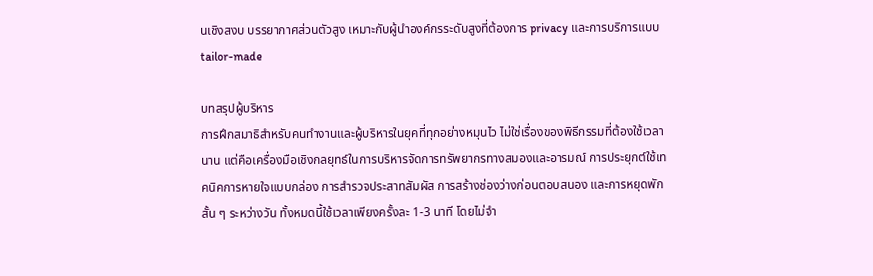นเชิงสงบ บรรยากาศส่วนตัวสูง เหมาะกับผู้นำองค์กรระดับสูงที่ต้องการ privacy และการบริการแบบ tailor-made

บทสรุปผู้บริหาร
การฝึกสมาธิสำหรับคนทำงานและผู้บริหารในยุคที่ทุกอย่างหมุนไว ไม่ใช่เรื่องของพิธีกรรมที่ต้องใช้เวลานาน แต่คือเครื่องมือเชิงกลยุทธ์ในการบริหารจัดการทรัพยากรทางสมองและอารมณ์ การประยุกต์ใช้เทคนิคการหายใจแบบกล่อง การสำรวจประสาทสัมผัส การสร้างช่องว่างก่อนตอบสนอง และการหยุดพักสั้น ๆ ระหว่างวัน ทั้งหมดนี้ใช้เวลาเพียงครั้งละ 1-3 นาที โดยไม่จำ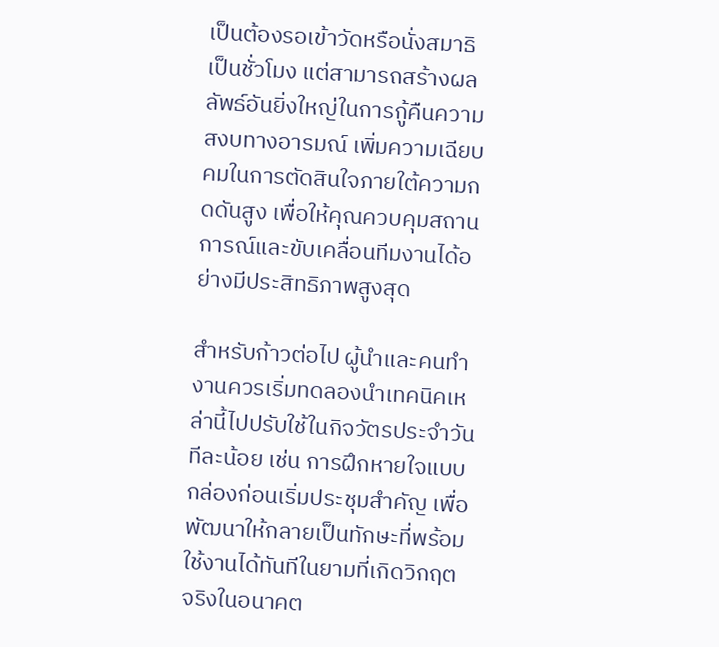เป็นต้องรอเข้าวัดหรือนั่งสมาธิเป็นชั่วโมง แต่สามารถสร้างผลลัพธ์อันยิ่งใหญ่ในการกู้คืนความสงบทางอารมณ์ เพิ่มความเฉียบคมในการตัดสินใจภายใต้ความกดดันสูง เพื่อให้คุณควบคุมสถานการณ์และขับเคลื่อนทีมงานได้อย่างมีประสิทธิภาพสูงสุด

สำหรับก้าวต่อไป ผู้นำและคนทำงานควรเริ่มทดลองนำเทคนิคเหล่านี้ไปปรับใช้ในกิจวัตรประจำวันทีละน้อย เช่น การฝึกหายใจแบบกล่องก่อนเริ่มประชุมสำคัญ เพื่อพัฒนาให้กลายเป็นทักษะที่พร้อมใช้งานได้ทันทีในยามที่เกิดวิกฤตจริงในอนาคต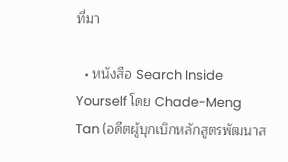ที่มา

  • หนังสือ Search Inside Yourself โดย Chade-Meng Tan (อดีตผู้บุกเบิกหลักสูตรพัฒนาส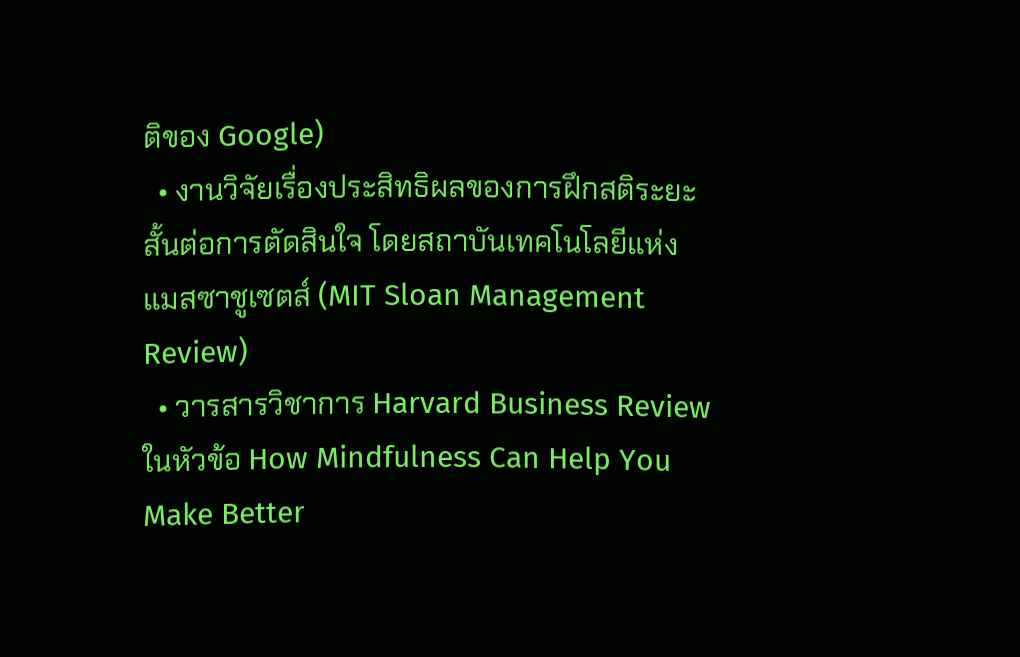ติของ Google)
  • งานวิจัยเรื่องประสิทธิผลของการฝึกสติระยะสั้นต่อการตัดสินใจ โดยสถาบันเทคโนโลยีแห่งแมสซาชูเซตส์ (MIT Sloan Management Review)
  • วารสารวิชาการ Harvard Business Review ในหัวข้อ How Mindfulness Can Help You Make Better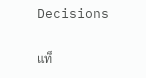Decisions

แท็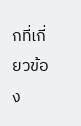กที่เกี่ยวข้อง